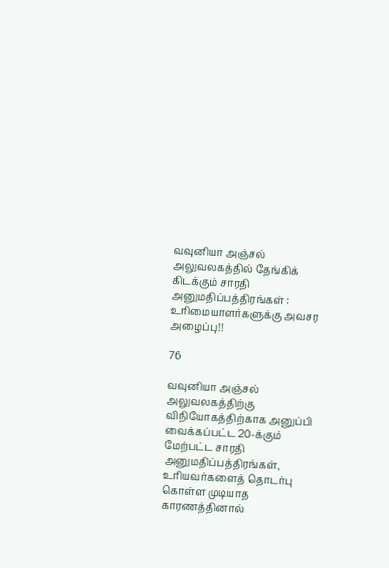வவுனியா அஞ்சல் அலுவலகத்தில் தேங்கிக் கிடக்கும் சாரதி அனுமதிப்பத்திரங்கள் : உரிமையாளர்களுக்கு அவசர அழைப்பு!!

76

வவுனியா அஞ்சல் அலுவலகத்திற்கு விநியோகத்திற்காக அனுப்பி வைக்கப்பட்ட 20-க்கும் மேற்பட்ட சாரதி அனுமதிப்பத்திரங்கள், உரியவர்களைத் தொடர்பு கொள்ள முடியாத காரணத்தினால்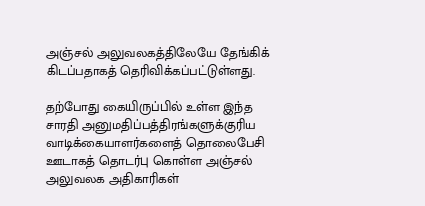அஞ்சல் அலுவலகத்திலேயே தேங்கிக் கிடப்பதாகத் தெரிவிக்கப்பட்டுள்ளது.

தற்போது கையிருப்பில் உள்ள இந்த சாரதி அனுமதிப்பத்திரங்களுக்குரிய வாடிக்கையாளர்களைத் தொலைபேசி ஊடாகத் தொடர்பு கொள்ள அஞ்சல் அலுவலக அதிகாரிகள்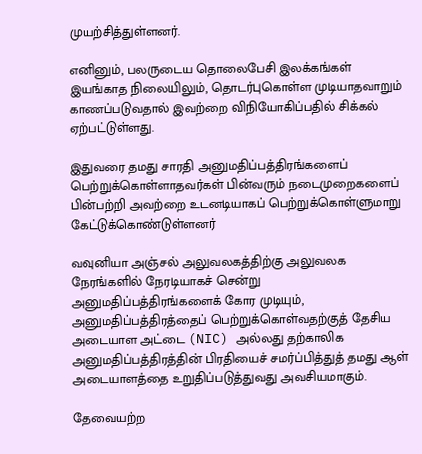முயற்சித்துள்ளனர்.

எனினும், பலருடைய தொலைபேசி இலக்கங்கள் இயங்காத நிலையிலும், தொடர்புகொள்ள முடியாதவாறும் காணப்படுவதால் இவற்றை விநியோகிப்பதில் சிக்கல் ஏற்பட்டுள்ளது.

இதுவரை தமது சாரதி அனுமதிப்பத்திரங்களைப் பெற்றுக்கொள்ளாதவர்கள் பின்வரும் நடைமுறைகளைப் பின்பற்றி அவற்றை உடனடியாகப் பெற்றுக்கொள்ளுமாறு கேட்டுக்கொண்டுள்ளனர்

வவுனியா அஞ்சல் அலுவலகத்திற்கு அலுவலக நேரங்களில் நேரடியாகச் சென்று அனுமதிப்பத்திரங்களைக் கோர முடியும், அனுமதிப்பத்திரத்தைப் பெற்றுக்கொள்வதற்குத் தேசிய அடையாள அட்டை (NIC) அல்லது தற்காலிக அனுமதிப்பத்திரத்தின் பிரதியைச் சமர்ப்பித்துத் தமது ஆள் அடையாளத்தை உறுதிப்படுத்துவது அவசியமாகும்.

தேவையற்ற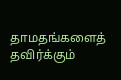தாமதங்களைத் தவிர்க்கும்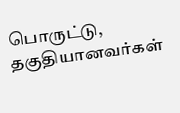பொருட்டு, தகுதியானவர்கள்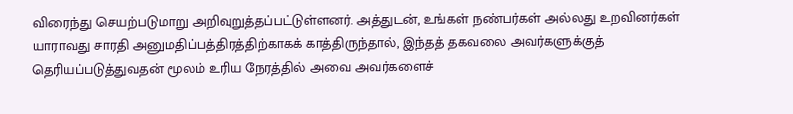விரைந்து செயற்படுமாறு அறிவுறுத்தப்பட்டுள்ளனர். அத்துடன், உங்கள் நண்பர்கள் அல்லது உறவினர்கள் யாராவது சாரதி அனுமதிப்பத்திரத்திற்காகக் காத்திருந்தால், இந்தத் தகவலை அவர்களுக்குத் தெரியப்படுத்துவதன் மூலம் உரிய நேரத்தில் அவை அவர்களைச்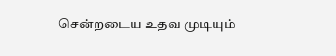சென்றடைய உதவ முடியும்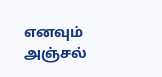எனவும் அஞ்சல்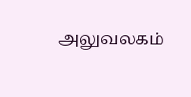அலுவலகம்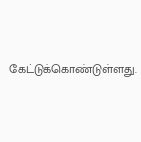கேட்டுக்கொண்டுள்ளது.